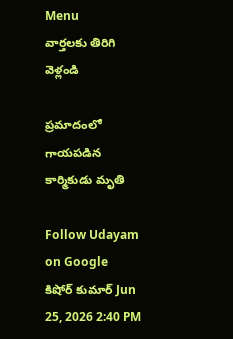Menu
వార్తలకు తిరిగి వెళ్లండి

ప్రమాదంలో గాయపడిన కార్మికుడు మృతి

Follow Udayam on Google
కిషోర్ కుమార్ Jun 25, 2026 2:40 PM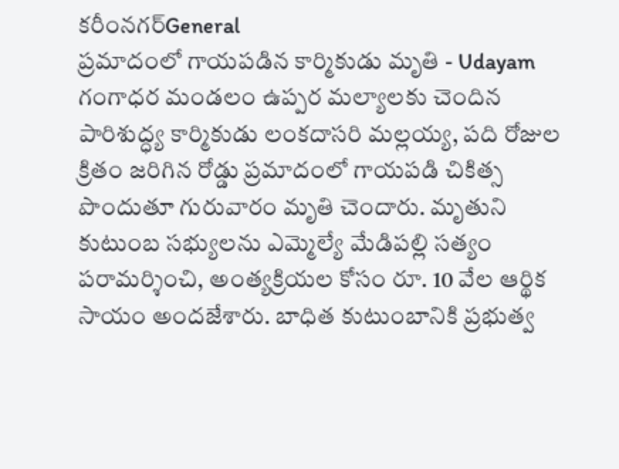కరీంనగర్General
ప్రమాదంలో గాయపడిన కార్మికుడు మృతి - Udayam
గంగాధర మండలం ఉప్పర మల్యాలకు చెందిన పారిశుద్ధ్య కార్మికుడు లంకదాసరి మల్లయ్య, పది రోజుల క్రితం జరిగిన రోడ్డు ప్రమాదంలో గాయపడి చికిత్స పొందుతూ గురువారం మృతి చెందారు. మృతుని కుటుంబ సభ్యులను ఎమ్మెల్యే మేడిపల్లి సత్యం పరామర్శించి, అంత్యక్రియల కోసం రూ. 10 వేల ఆర్థిక సాయం అందజేశారు. బాధిత కుటుంబానికి ప్రభుత్వ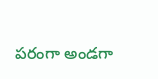పరంగా అండగా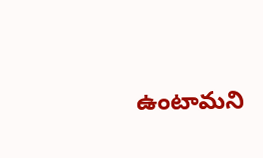ఉంటామని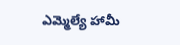ఎమ్మెల్యే హామీ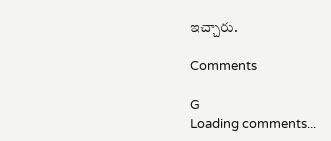ఇచ్చారు.

Comments

G
Loading comments...